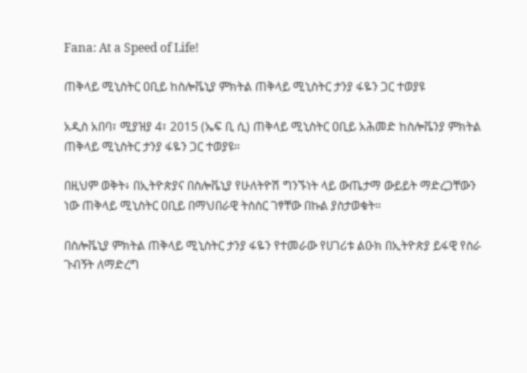Fana: At a Speed of Life!

ጠቅላይ ሚኒስትር ዐቢይ ከስሎቬኒያ ምክትል ጠቅላይ ሚኒስትር ታንያ ፋዬን ጋር ተወያዩ

አዲስ አበባ፣ ሚያዝያ 4፣ 2015 (ኤፍ ቢ ሲ) ጠቅላይ ሚኒስትር ዐቢይ አሕመድ ከስሎቬንያ ምክትል ጠቅላይ ሚኒስትር ታንያ ፋዬን ጋር ተወያዩ።

በዚህም ወቅት፥ በኢትዮጵያና በስሎቬኒያ የሁለትዮሽ ግንኙነት ላይ ውጤታማ ውይይት ማድረጋቸውን ነው ጠቅላይ ሚኒስትር ዐቢይ በማህበራዊ ትስስር ገፃቸው በኩል ያስታወቁት።

በስሎቬኒያ ምክትል ጠቅላይ ሚኒስትር ታንያ ፋዬን የተመራው የሀገሪቱ ልዑክ በኢትዮጵያ ይፋዊ የስራ ጉብኝት ለማድረግ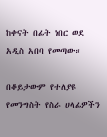ከቀናት በፊት ነበር ወደ አዲስ አበባ የመጣው።

በቆይታውም የተለያዩ የመንግስት የስራ ሀላፊዎችን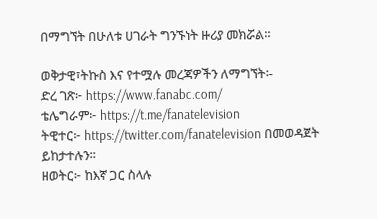በማግኘት በሁለቱ ሀገራት ግንኙነት ዙሪያ መክሯል።

ወቅታዊ፣ትኩስ እና የተሟሉ መረጃዎችን ለማግኘት፡-
ድረ ገጽ፦ https://www.fanabc.com/
ቴሌግራም፦ https://t.me/fanatelevision
ትዊተር፦ https://twitter.com/fanatelevision በመወዳጀት ይከታተሉን፡፡
ዘወትር፦ ከእኛ ጋር ስላሉ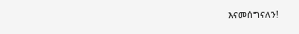እናመሰግናለን!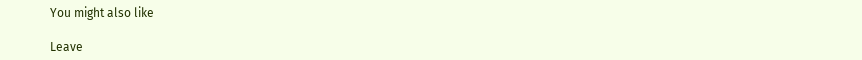You might also like

Leave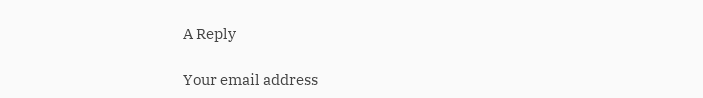A Reply

Your email address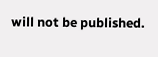will not be published.